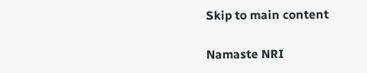Skip to main content

Namaste NRI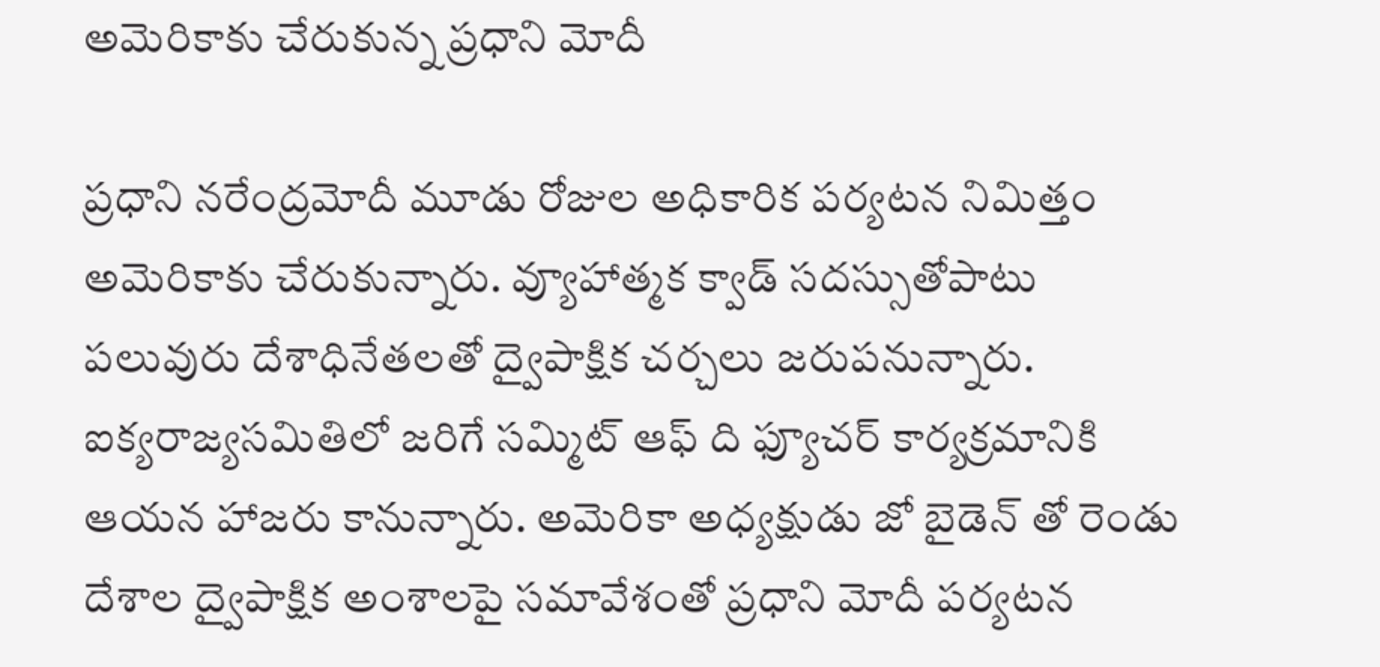అమెరికాకు చేరుకున్న ప్రధాని మోదీ

ప్రధాని నరేంద్రమోదీ మూడు రోజుల అధికారిక పర్యటన నిమిత్తం అమెరికాకు చేరుకున్నారు. వ్యూహాత్మక క్వాడ్ సదస్సుతోపాటు పలువురు దేశాధినేతలతో ద్వైపాక్షిక చర్చలు జరుపనున్నారు. ఐక్యరాజ్యసమితిలో జరిగే సమ్మిట్ ఆఫ్ ది ఫ్యూచర్ కార్యక్రమానికి ఆయన హాజరు కానున్నారు. అమెరికా అధ్యక్షుడు జో బైడెన్ తో రెండు దేశాల ద్వైపాక్షిక అంశాలపై సమావేశంతో ప్రధాని మోదీ పర్యటన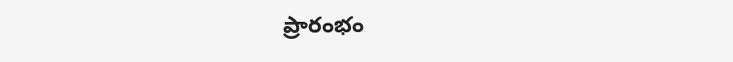ప్రారంభం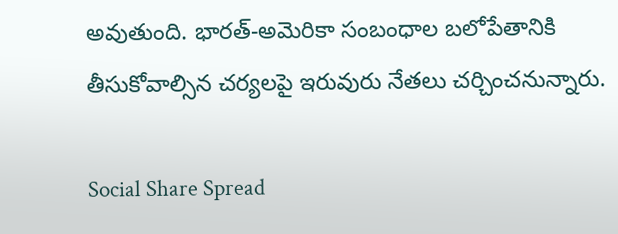అవుతుంది. భారత్-అమెరికా సంబంధాల బలోపేతానికి తీసుకోవాల్సిన చర్యలపై ఇరువురు నేతలు చర్చించనున్నారు.

Social Share Spread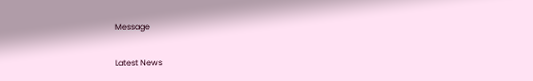Message

Latest News